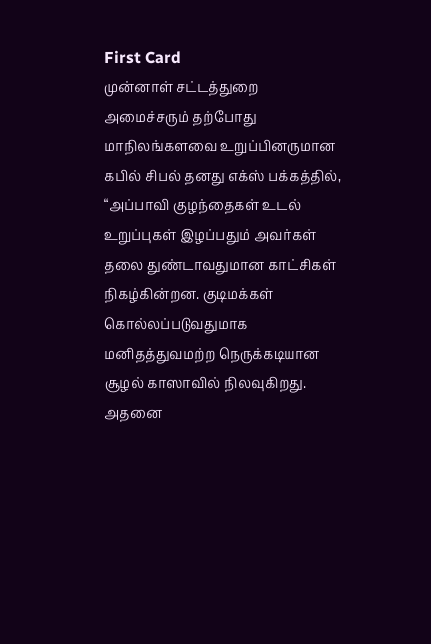First Card
முன்னாள் சட்டத்துறை அமைச்சரும் தற்போது மாநிலங்களவை உறுப்பினருமான கபில் சிபல் தனது எக்ஸ் பக்கத்தில், “அப்பாவி குழந்தைகள் உடல் உறுப்புகள் இழப்பதும் அவர்கள் தலை துண்டாவதுமான காட்சிகள் நிகழ்கின்றன. குடிமக்கள் கொல்லப்படுவதுமாக மனிதத்துவமற்ற நெருக்கடியான சூழல் காஸாவில் நிலவுகிறது. அதனை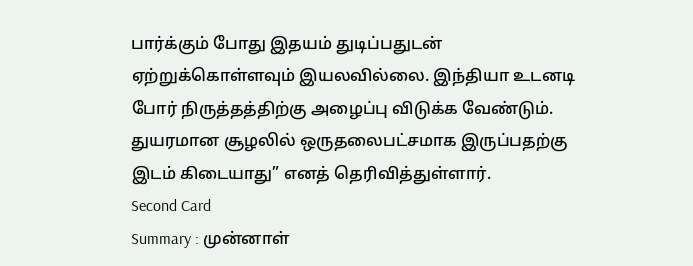பார்க்கும் போது இதயம் துடிப்பதுடன் ஏற்றுக்கொள்ளவும் இயலவில்லை. இந்தியா உடனடி போர் நிருத்தத்திற்கு அழைப்பு விடுக்க வேண்டும். துயரமான சூழலில் ஒருதலைபட்சமாக இருப்பதற்கு இடம் கிடையாது” எனத் தெரிவித்துள்ளார்.
Second Card
Summary : முன்னாள்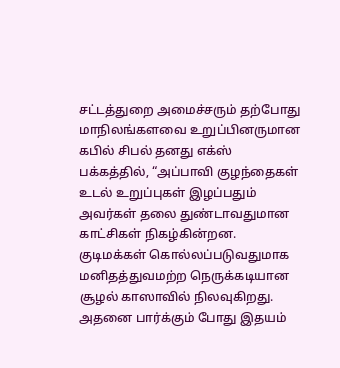சட்டத்துறை அமைச்சரும் தற்போது மாநிலங்களவை உறுப்பினருமான கபில் சிபல் தனது எக்ஸ் பக்கத்தில், “அப்பாவி குழந்தைகள் உடல் உறுப்புகள் இழப்பதும் அவர்கள் தலை துண்டாவதுமான காட்சிகள் நிகழ்கின்றன. குடிமக்கள் கொல்லப்படுவதுமாக மனிதத்துவமற்ற நெருக்கடியான சூழல் காஸாவில் நிலவுகிறது. அதனை பார்க்கும் போது இதயம்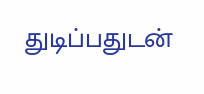துடிப்பதுடன்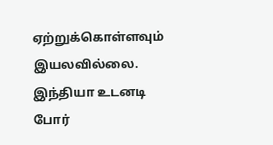ஏற்றுக்கொள்ளவும் இயலவில்லை. இந்தியா உடனடி போர்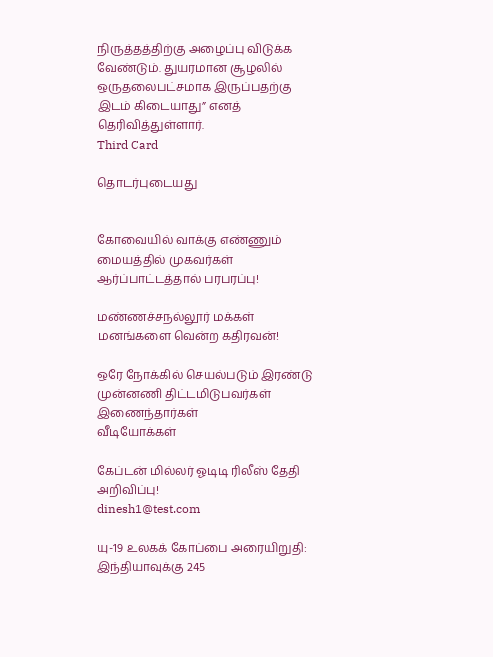நிருத்தத்திற்கு அழைப்பு விடுக்க வேண்டும். துயரமான சூழலில் ஒருதலைபட்சமாக இருப்பதற்கு இடம் கிடையாது” எனத் தெரிவித்துள்ளார்.
Third Card

தொடர்புடையது


கோவையில் வாக்கு எண்ணும் மையத்தில் முகவர்கள் ஆர்ப்பாட்டத்தால் பரபரப்பு!

மண்ணச்சநல்லூர் மக்கள் மனங்களை வென்ற கதிரவன்!

ஒரே நோக்கில் செயல்படும் இரண்டு முன்னணி திட்டமிடுபவர்கள் இணைந்தார்கள்
வீடியோக்கள்

கேப்டன் மில்லர் ஓடிடி ரிலீஸ் தேதி அறிவிப்பு!
dinesh1@test.com

யு-19 உலகக் கோப்பை அரையிறுதி: இந்தியாவுக்கு 245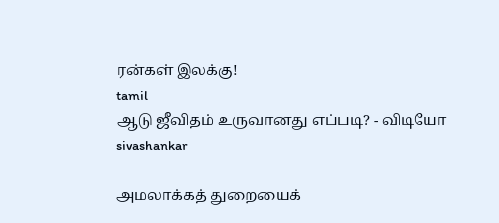ரன்கள் இலக்கு!
tamil
ஆடு ஜீவிதம் உருவானது எப்படி? - விடியோ
sivashankar

அமலாக்கத் துறையைக்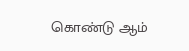கொண்டு ஆம்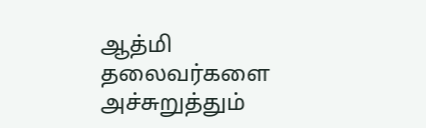ஆத்மி தலைவர்களை அச்சுறுத்தும்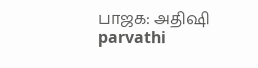பாஜக: அதிஷி
parvathi